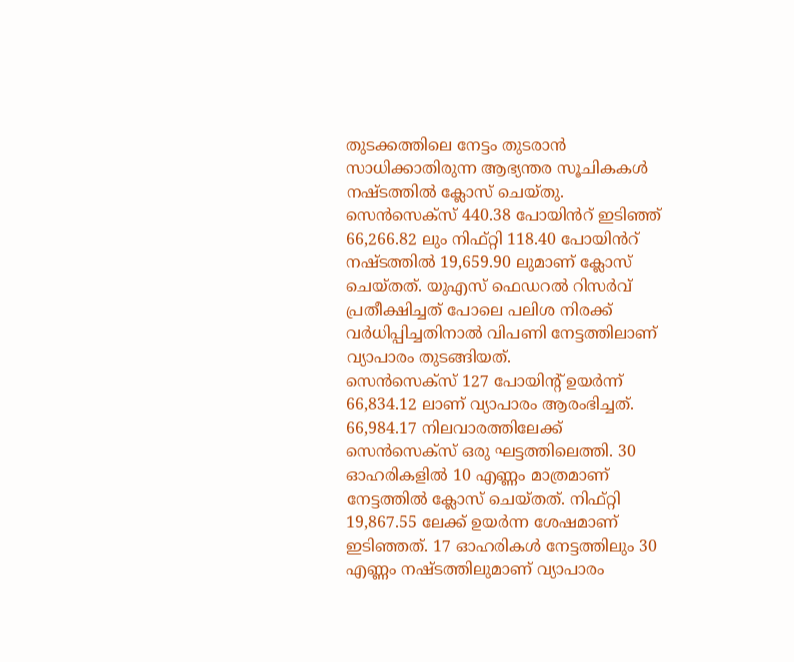തുടക്കത്തിലെ നേട്ടം തുടരാൻ സാധിക്കാതിരുന്ന ആഭ്യന്തര സൂചികകൾ നഷ്ടത്തിൽ ക്ലോസ് ചെയ്തു. സെൻസെക്സ് 440.38 പോയിൻറ് ഇടിഞ്ഞ് 66,266.82 ലും നിഫ്റ്റി 118.40 പോയിൻറ് നഷ്ടത്തിൽ 19,659.90 ലുമാണ് ക്ലോസ് ചെയ്തത്. യുഎസ് ഫെഡറൽ റിസർവ് പ്രതീക്ഷിച്ചത് പോലെ പലിശ നിരക്ക് വർധിപ്പിച്ചതിനാൽ വിപണി നേട്ടത്തിലാണ് വ്യാപാരം തുടങ്ങിയത്.
സെൻസെക്സ് 127 പോയിന്റ് ഉയർന്ന് 66,834.12 ലാണ് വ്യാപാരം ആരംഭിച്ചത്. 66,984.17 നിലവാരത്തിലേക്ക് സെൻസെക്സ് ഒരു ഘട്ടത്തിലെത്തി. 30 ഓഹരികളിൽ 10 എണ്ണം മാത്രമാണ് നേട്ടത്തിൽ ക്ലോസ് ചെയ്തത്. നിഫ്റ്റി 19,867.55 ലേക്ക് ഉയർന്ന ശേഷമാണ് ഇടിഞ്ഞത്. 17 ഓഹരികൾ നേട്ടത്തിലും 30 എണ്ണം നഷ്ടത്തിലുമാണ് വ്യാപാരം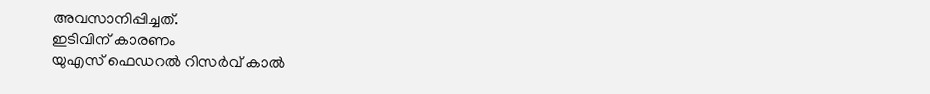അവസാനിപ്പിച്ചത്.
ഇടിവിന് കാരണം
യുഎസ് ഫെഡറൽ റിസർവ് കാൽ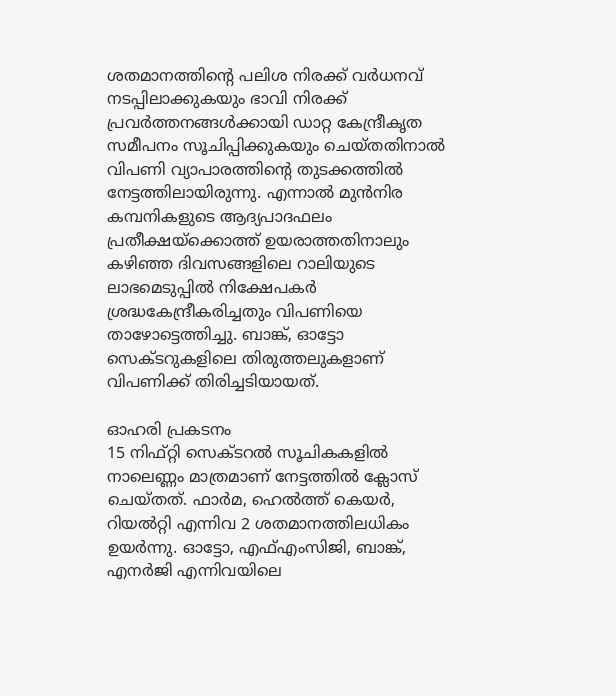ശതമാനത്തിന്റെ പലിശ നിരക്ക് വർധനവ് നടപ്പിലാക്കുകയും ഭാവി നിരക്ക് പ്രവർത്തനങ്ങൾക്കായി ഡാറ്റ കേന്ദ്രീകൃത സമീപനം സൂചിപ്പിക്കുകയും ചെയ്തതിനാൽ വിപണി വ്യാപാരത്തിന്റെ തുടക്കത്തിൽ നേട്ടത്തിലായിരുന്നു. എന്നാൽ മുൻനിര കമ്പനികളുടെ ആദ്യപാദഫലം പ്രതീക്ഷയ്ക്കൊത്ത് ഉയരാത്തതിനാലും കഴിഞ്ഞ ദിവസങ്ങളിലെ റാലിയുടെ ലാഭമെടുപ്പിൽ നിക്ഷേപകർ ശ്രദ്ധകേന്ദ്രീകരിച്ചതും വിപണിയെ താഴോട്ടെത്തിച്ചു. ബാങ്ക്, ഓട്ടോ സെക്ടറുകളിലെ തിരുത്തലുകളാണ് വിപണിക്ക് തിരിച്ചടിയായത്.

ഓഹരി പ്രകടനം
15 നിഫ്റ്റി സെക്ടറൽ സൂചികകളിൽ നാലെണ്ണം മാത്രമാണ് നേട്ടത്തിൽ ക്ലോസ് ചെയ്തത്. ഫാർമ, ഹെൽത്ത് കെയർ, റിയൽറ്റി എന്നിവ 2 ശതമാനത്തിലധികം ഉയർന്നു. ഓട്ടോ, എഫ്എംസിജി, ബാങ്ക്, എനർജി എന്നിവയിലെ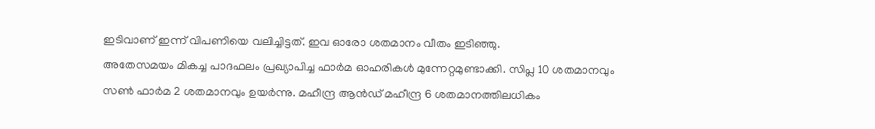ഇടിവാണ് ഇന്ന് വിപണിയെ വലിച്ചിട്ടത്. ഇവ ഓരോ ശതമാനം വീതം ഇടിഞ്ഞു.
അതേസമയം മികച്ച പാദഫലം പ്രഖ്യാപിച്ച ഫാർമ ഓഹരികൾ മുന്നേറ്റമുണ്ടാക്കി. സിപ്ല 10 ശതമാനവും സൺ ഫാർമ 2 ശതമാനവും ഉയർന്നു. മഹീന്ദ്ര ആൻഡ് മഹീന്ദ്ര 6 ശതമാനത്തിലധികം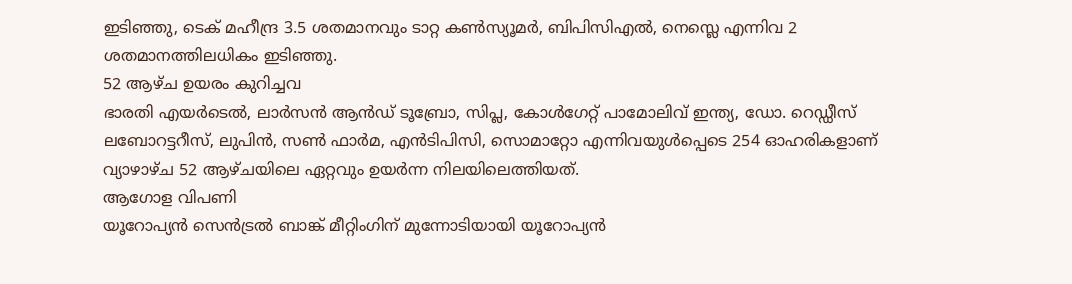ഇടിഞ്ഞു, ടെക് മഹീന്ദ്ര 3.5 ശതമാനവും ടാറ്റ കൺസ്യൂമർ, ബിപിസിഎൽ, നെസ്ലെ എന്നിവ 2 ശതമാനത്തിലധികം ഇടിഞ്ഞു.
52 ആഴ്ച ഉയരം കുറിച്ചവ
ഭാരതി എയർടെൽ, ലാർസൻ ആൻഡ് ടൂബ്രോ, സിപ്ല, കോൾഗേറ്റ് പാമോലിവ് ഇന്ത്യ, ഡോ. റെഡ്ഡീസ് ലബോറട്ടറീസ്, ലുപിൻ, സൺ ഫാർമ, എൻടിപിസി, സൊമാറ്റോ എന്നിവയുൾപ്പെടെ 254 ഓഹരികളാണ് വ്യാഴാഴ്ച 52 ആഴ്ചയിലെ ഏറ്റവും ഉയർന്ന നിലയിലെത്തിയത്.
ആഗോള വിപണി
യൂറോപ്യൻ സെൻട്രൽ ബാങ്ക് മീറ്റിംഗിന് മുന്നോടിയായി യൂറോപ്യൻ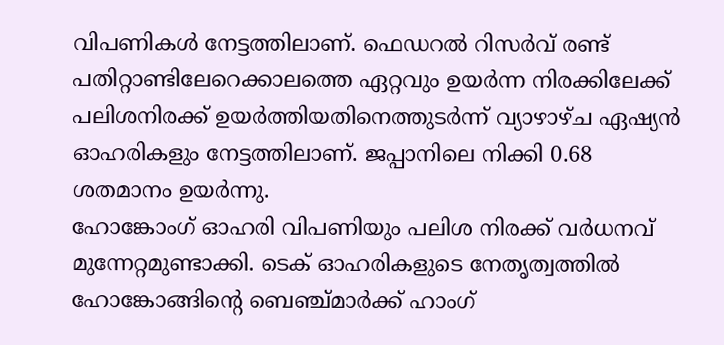വിപണികൾ നേട്ടത്തിലാണ്. ഫെഡറൽ റിസർവ് രണ്ട് പതിറ്റാണ്ടിലേറെക്കാലത്തെ ഏറ്റവും ഉയർന്ന നിരക്കിലേക്ക് പലിശനിരക്ക് ഉയർത്തിയതിനെത്തുടർന്ന് വ്യാഴാഴ്ച ഏഷ്യൻ ഓഹരികളും നേട്ടത്തിലാണ്. ജപ്പാനിലെ നിക്കി 0.68 ശതമാനം ഉയർന്നു.
ഹോങ്കോംഗ് ഓഹരി വിപണിയും പലിശ നിരക്ക് വർധനവ് മുന്നേറ്റമുണ്ടാക്കി. ടെക് ഓഹരികളുടെ നേതൃത്വത്തിൽ ഹോങ്കോങ്ങിന്റെ ബെഞ്ച്മാർക്ക് ഹാംഗ്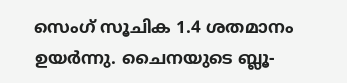സെംഗ് സൂചിക 1.4 ശതമാനം ഉയർന്നു. ചൈനയുടെ ബ്ലൂ-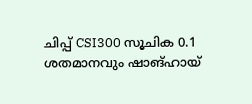ചിപ്പ് CSI300 സൂചിക 0.1 ശതമാനവും ഷാങ്ഹായ്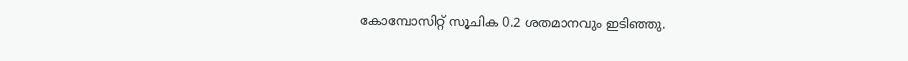കോമ്പോസിറ്റ് സൂചിക 0.2 ശതമാനവും ഇടിഞ്ഞു.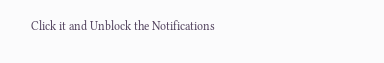Click it and Unblock the Notifications